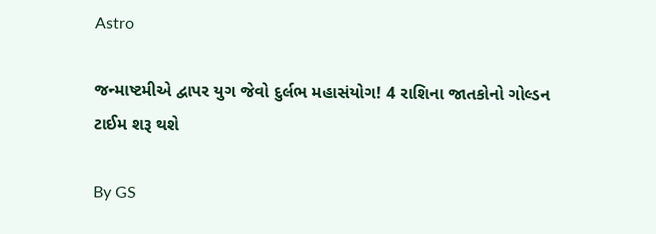Astro

જન્માષ્ટમીએ દ્વાપર યુગ જેવો દુર્લભ મહાસંયોગ! 4 રાશિના જાતકોનો ગોલ્ડન ટાઈમ શરૂ થશે

By GS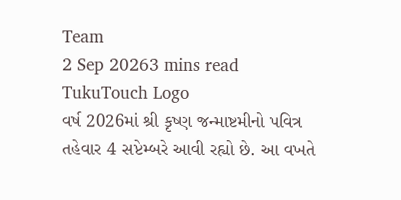Team
2 Sep 20263 mins read
TukuTouch Logo
વર્ષ 2026માં શ્રી કૃષ્ણ જન્માષ્ટમીનો પવિત્ર તહેવાર 4 સપ્ટેમ્બરે આવી રહ્યો છે. આ વખતે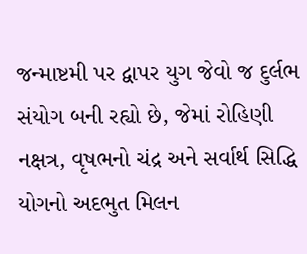જન્માષ્ટમી પર દ્વાપર યુગ જેવો જ દુર્લભ સંયોગ બની રહ્યો છે, જેમાં રોહિણી નક્ષત્ર, વૃષભનો ચંદ્ર અને સર્વાર્થ સિદ્ધિ યોગનો અદભુત મિલન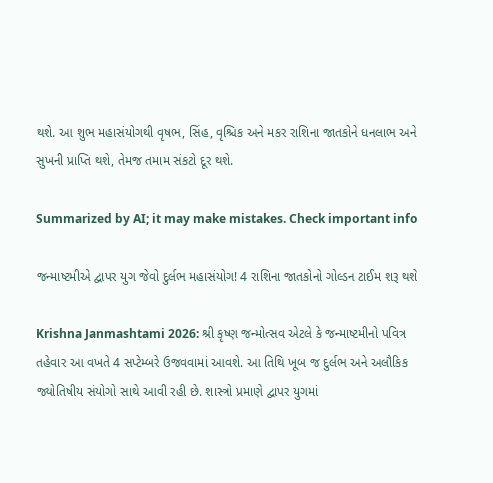થશે. આ શુભ મહાસંયોગથી વૃષભ, સિંહ, વૃશ્ચિક અને મકર રાશિના જાતકોને ધનલાભ અને સુખની પ્રાપ્તિ થશે, તેમજ તમામ સંકટો દૂર થશે.

Summarized by AI; it may make mistakes. Check important info

જન્માષ્ટમીએ દ્વાપર યુગ જેવો દુર્લભ મહાસંયોગ! 4 રાશિના જાતકોનો ગોલ્ડન ટાઈમ શરૂ થશે

Krishna Janmashtami 2026: શ્રી કૃષ્ણ જન્મોત્સવ એટલે કે જન્માષ્ટમીનો પવિત્ર તહેવાર આ વખતે 4 સપ્ટેમ્બરે ઉજવવામાં આવશે. આ તિથિ ખૂબ જ દુર્લભ અને અલૌકિક જ્યોતિષીય સંયોગો સાથે આવી રહી છે. શાસ્ત્રો પ્રમાણે દ્વાપર યુગમાં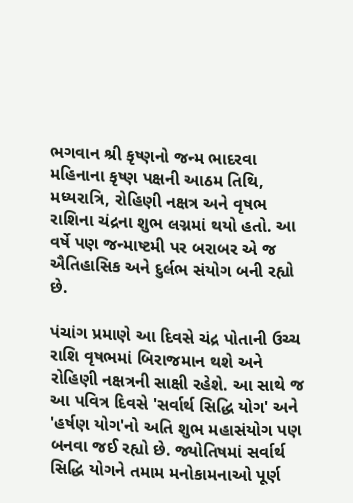ભગવાન શ્રી કૃષ્ણનો જન્મ ભાદરવા મહિનાના કૃષ્ણ પક્ષની આઠમ તિથિ, મધ્યરાત્રિ, રોહિણી નક્ષત્ર અને વૃષભ રાશિના ચંદ્રના શુભ લગ્નમાં થયો હતો. આ વર્ષે પણ જન્માષ્ટમી પર બરાબર એ જ ઐતિહાસિક અને દુર્લભ સંયોગ બની રહ્યો છે.

પંચાંગ પ્રમાણે આ દિવસે ચંદ્ર પોતાની ઉચ્ચ રાશિ વૃષભમાં બિરાજમાન થશે અને રોહિણી નક્ષત્રની સાક્ષી રહેશે. આ સાથે જ આ પવિત્ર દિવસે 'સર્વાર્થ સિદ્ધિ યોગ' અને 'હર્ષણ યોગ'નો અતિ શુભ મહાસંયોગ પણ બનવા જઈ રહ્યો છે. જ્યોતિષમાં સર્વાર્થ સિદ્ધિ યોગને તમામ મનોકામનાઓ પૂર્ણ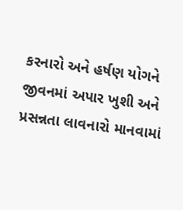કરનારો અને હર્ષણ યોગને જીવનમાં અપાર ખુશી અને પ્રસન્નતા લાવનારો માનવામાં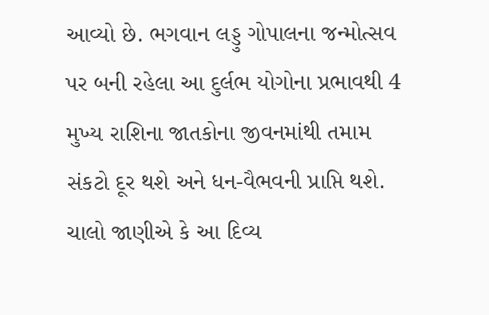આવ્યો છે. ભગવાન લડ્ડુ ગોપાલના જન્મોત્સવ પર બની રહેલા આ દુર્લભ યોગોના પ્રભાવથી 4 મુખ્ય રાશિના જાતકોના જીવનમાંથી તમામ સંકટો દૂર થશે અને ધન-વૈભવની પ્રાપ્તિ થશે. ચાલો જાણીએ કે આ દિવ્ય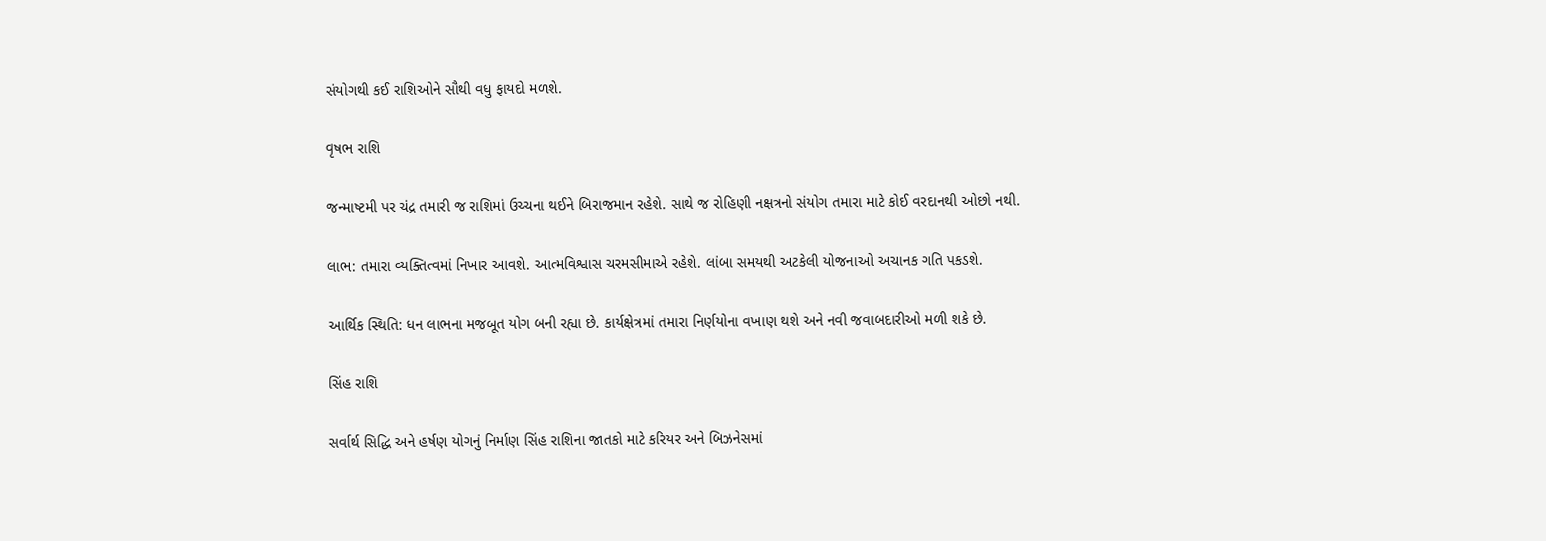સંયોગથી કઈ રાશિઓને સૌથી વધુ ફાયદો મળશે.

વૃષભ રાશિ

જન્માષ્ટમી પર ચંદ્ર તમારી જ રાશિમાં ઉચ્ચના થઈને બિરાજમાન રહેશે. સાથે જ રોહિણી નક્ષત્રનો સંયોગ તમારા માટે કોઈ વરદાનથી ઓછો નથી.

લાભ: તમારા વ્યક્તિત્વમાં નિખાર આવશે. આત્મવિશ્વાસ ચરમસીમાએ રહેશે. લાંબા સમયથી અટકેલી યોજનાઓ અચાનક ગતિ પકડશે.

આર્થિક સ્થિતિ: ધન લાભના મજબૂત યોગ બની રહ્યા છે. કાર્યક્ષેત્રમાં તમારા નિર્ણયોના વખાણ થશે અને નવી જવાબદારીઓ મળી શકે છે.

સિંહ રાશિ

સર્વાર્થ સિદ્ધિ અને હર્ષણ યોગનું નિર્માણ સિંહ રાશિના જાતકો માટે કરિયર અને બિઝનેસમાં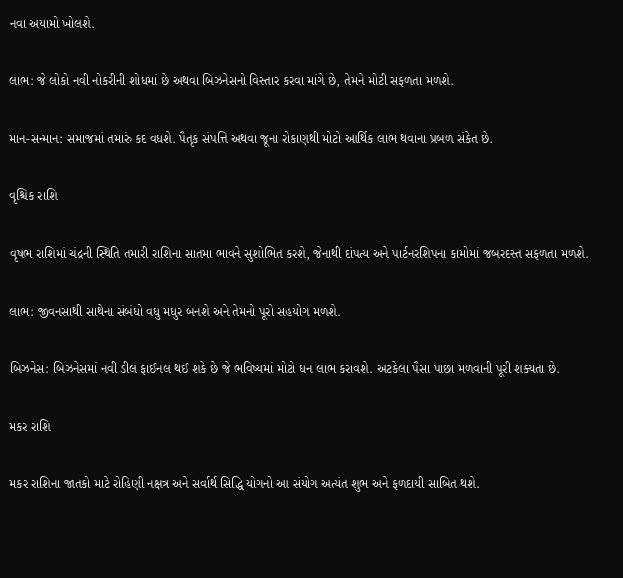નવા અયામો ખોલશે.

લાભ: જે લોકો નવી નોકરીની શોધમાં છે અથવા બિઝનેસનો વિસ્તાર કરવા માંગે છે, તેમને મોટી સફળતા મળશે.

માન-સન્માન: સમાજમાં તમારું કદ વધશે. પૈતૃક સંપત્તિ અથવા જૂના રોકાણથી મોટો આર્થિક લાભ થવાના પ્રબળ સંકેત છે.

વૃશ્ચિક રાશિ

વૃષભ રાશિમાં ચંદ્રની સ્થિતિ તમારી રાશિના સાતમા ભાવને સુશોભિત કરશે, જેનાથી દાંપત્ય અને પાર્ટનરશિપના કામોમાં જબરદસ્ત સફળતા મળશે.

લાભ: જીવનસાથી સાથેના સંબંધો વધુ મધુર બનશે અને તેમનો પૂરો સહયોગ મળશે.

બિઝનેસ: બિઝનેસમાં નવી ડીલ ફાઈનલ થઈ શકે છે જે ભવિષ્યમાં મોટો ધન લાભ કરાવશે. અટકેલા પૈસા પાછા મળવાની પૂરી શક્યતા છે.

મકર રાશિ

મકર રાશિના જાતકો માટે રોહિણી નક્ષત્ર અને સર્વાર્થ સિદ્ધિ યોગનો આ સંયોગ અત્યંત શુભ અને ફળદાયી સાબિત થશે.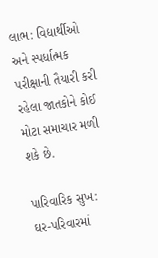લાભ: વિદ્યાર્થીઓ અને સ્પર્ધાત્મક પરીક્ષાની તૈયારી કરી રહેલા જાતકોને કોઈ મોટા સમાચાર મળી શકે છે.

પારિવારિક સુખ: ઘર-પરિવારમાં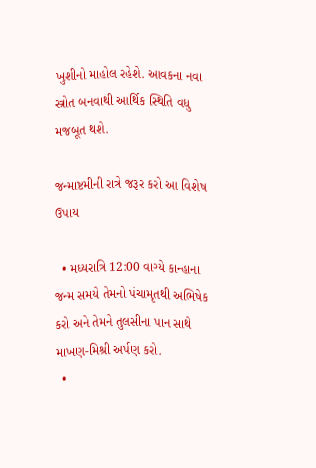ખુશીનો માહોલ રહેશે. આવકના નવા સ્ત્રોત બનવાથી આર્થિક સ્થિતિ વધુ મજબૂત થશે.

જન્માષ્ટમીની રાત્રે જરૂર કરો આ વિશેષ ઉપાય

  • મધ્યરાત્રિ 12:00 વાગ્યે કાન્હાના જન્મ સમયે તેમનો પંચામૃતથી અભિષેક કરો અને તેમને તુલસીના પાન સાથે માખણ-મિશ્રી અર્પણ કરો.
  •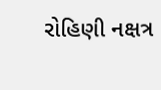રોહિણી નક્ષત્ર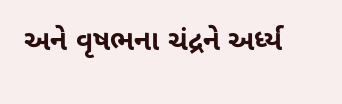અને વૃષભના ચંદ્રને અર્ધ્ય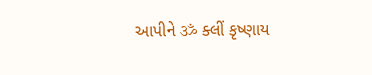આપીને ॐ ક્લીં કૃષ્ણાય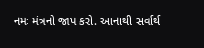નમઃ મંત્રનો જાપ કરો. આનાથી સર્વાર્થ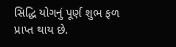સિદ્ધિ યોગનું પૂર્ણ શુભ ફળ પ્રાપ્ત થાય છે.